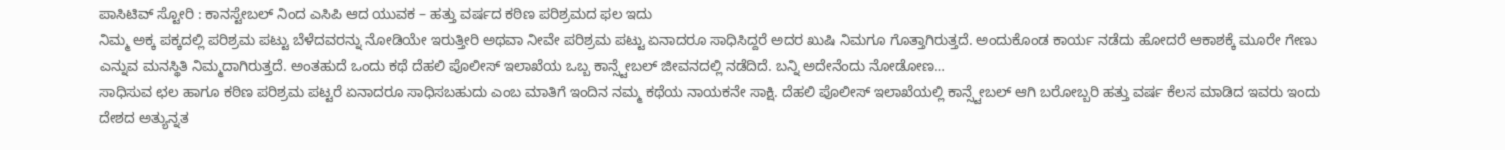ಪಾಸಿಟಿವ್ ಸ್ಟೋರಿ : ಕಾನಸ್ಟೇಬಲ್ ನಿಂದ ಎಸಿಪಿ ಆದ ಯುವಕ – ಹತ್ತು ವರ್ಷದ ಕಠಿಣ ಪರಿಶ್ರಮದ ಫಲ ಇದು
ನಿಮ್ಮ ಅಕ್ಕ ಪಕ್ಕದಲ್ಲಿ ಪರಿಶ್ರಮ ಪಟ್ಟು ಬೆಳೆದವರನ್ನು ನೋಡಿಯೇ ಇರುತ್ತೀರಿ ಅಥವಾ ನೀವೇ ಪರಿಶ್ರಮ ಪಟ್ಟು ಏನಾದರೂ ಸಾಧಿಸಿದ್ದರೆ ಅದರ ಖುಷಿ ನಿಮಗೂ ಗೊತ್ತಾಗಿರುತ್ತದೆ. ಅಂದುಕೊಂಡ ಕಾರ್ಯ ನಡೆದು ಹೋದರೆ ಆಕಾಶಕ್ಕೆ ಮೂರೇ ಗೇಣು ಎನ್ನುವ ಮನಸ್ಥಿತಿ ನಿಮ್ಮದಾಗಿರುತ್ತದೆ. ಅಂತಹುದೆ ಒಂದು ಕಥೆ ದೆಹಲಿ ಪೊಲೀಸ್ ಇಲಾಖೆಯ ಒಬ್ಬ ಕಾನ್ಸ್ಟೇಬಲ್ ಜೀವನದಲ್ಲಿ ನಡೆದಿದೆ. ಬನ್ನಿ ಅದೇನೆಂದು ನೋಡೋಣ…
ಸಾಧಿಸುವ ಛಲ ಹಾಗೂ ಕಠಿಣ ಪರಿಶ್ರಮ ಪಟ್ಟರೆ ಏನಾದರೂ ಸಾಧಿಸಬಹುದು ಎಂಬ ಮಾತಿಗೆ ಇಂದಿನ ನಮ್ಮ ಕಥೆಯ ನಾಯಕನೇ ಸಾಕ್ಷಿ. ದೆಹಲಿ ಪೊಲೀಸ್ ಇಲಾಖೆಯಲ್ಲಿ ಕಾನ್ಸ್ಟೇಬಲ್ ಆಗಿ ಬರೋಬ್ಬರಿ ಹತ್ತು ವರ್ಷ ಕೆಲಸ ಮಾಡಿದ ಇವರು ಇಂದು ದೇಶದ ಅತ್ಯುನ್ನತ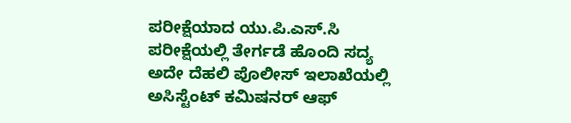ಪರೀಕ್ಷೆಯಾದ ಯು.ಪಿ.ಎಸ್.ಸಿ ಪರೀಕ್ಷೆಯಲ್ಲಿ ತೇರ್ಗಡೆ ಹೊಂದಿ ಸದ್ಯ ಅದೇ ದೆಹಲಿ ಪೊಲೀಸ್ ಇಲಾಖೆಯಲ್ಲಿ ಅಸಿಸ್ಟೆಂಟ್ ಕಮಿಷನರ್ ಆಫ್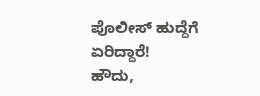ಪೊಲೀಸ್ ಹುದ್ದೆಗೆ ಏರಿದ್ದಾರೆ!
ಹೌದು,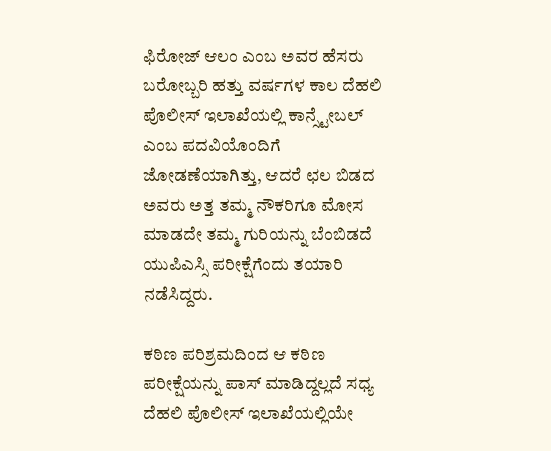ಫಿರೋಜ್ ಆಲಂ ಎಂಬ ಅವರ ಹೆಸರು ಬರೋಬ್ಬರಿ ಹತ್ತು ವರ್ಷಗಳ ಕಾಲ ದೆಹಲಿ ಪೊಲೀಸ್ ಇಲಾಖೆಯಲ್ಲಿ ಕಾನ್ಸ್ಟೇಬಲ್ ಎಂಬ ಪದವಿಯೊಂದಿಗೆ ಜೋಡಣೆಯಾಗಿತ್ತು, ಆದರೆ ಛಲ ಬಿಡದ ಅವರು ಅತ್ತ ತಮ್ಮ ನೌಕರಿಗೂ ಮೋಸ ಮಾಡದೇ ತಮ್ಮ ಗುರಿಯನ್ನು ಬೆಂಬಿಡದೆ ಯುಪಿಎಸ್ಸಿ ಪರೀಕ್ಷೆಗೆಂದು ತಯಾರಿ ನಡೆಸಿದ್ದರು.

ಕಠಿಣ ಪರಿಶ್ರಮದಿಂದ ಆ ಕಠಿಣ ಪರೀಕ್ಷೆಯನ್ನು ಪಾಸ್ ಮಾಡಿದ್ದಲ್ಲದೆ ಸಧ್ಯ ದೆಹಲಿ ಪೊಲೀಸ್ ಇಲಾಖೆಯಲ್ಲಿಯೇ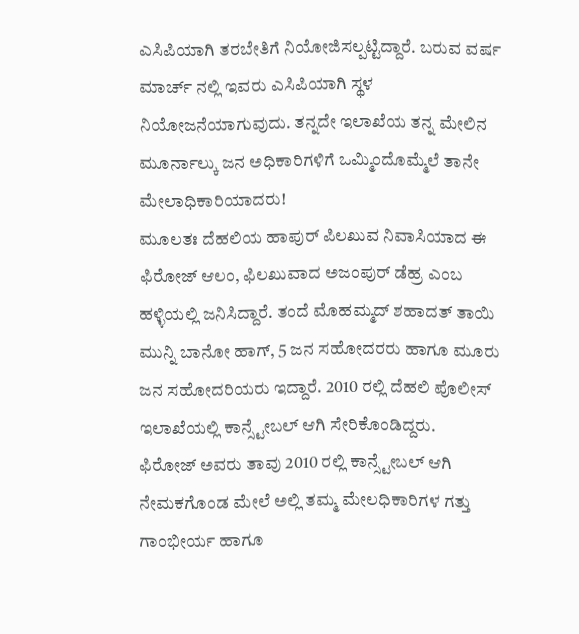ಎಸಿಪಿಯಾಗಿ ತರಬೇತಿಗೆ ನಿಯೋಜಿಸಲ್ಪಟ್ಟಿದ್ದಾರೆ. ಬರುವ ವರ್ಷ ಮಾರ್ಚ್ ನಲ್ಲಿ ಇವರು ಎಸಿಪಿಯಾಗಿ ಸ್ಥಳ ನಿಯೋಜನೆಯಾಗುವುದು. ತನ್ನದೇ ಇಲಾಖೆಯ ತನ್ನ ಮೇಲಿನ ಮೂರ್ನಾಲ್ಕು ಜನ ಅಧಿಕಾರಿಗಳಿಗೆ ಒಮ್ಮಿಂದೊಮ್ಮೆಲೆ ತಾನೇ ಮೇಲಾಧಿಕಾರಿಯಾದರು!
ಮೂಲತಃ ದೆಹಲಿಯ ಹಾಪುರ್ ಪಿಲಖುವ ನಿವಾಸಿಯಾದ ಈ ಫಿರೋಜ್ ಆಲಂ, ಫಿಲಖುವಾದ ಅಜಂಪುರ್ ಡೆಹ್ರ ಎಂಬ ಹಳ್ಳಿಯಲ್ಲಿ ಜನಿಸಿದ್ದಾರೆ. ತಂದೆ ಮೊಹಮ್ಮದ್ ಶಹಾದತ್ ತಾಯಿ ಮುನ್ನಿ ಬಾನೋ ಹಾಗ್, 5 ಜನ ಸಹೋದರರು ಹಾಗೂ ಮೂರು ಜನ ಸಹೋದರಿಯರು ಇದ್ದಾರೆ. 2010 ರಲ್ಲಿ ದೆಹಲಿ ಪೊಲೀಸ್ ಇಲಾಖೆಯಲ್ಲಿ ಕಾನ್ಸ್ಟೇಬಲ್ ಆಗಿ ಸೇರಿಕೊಂಡಿದ್ದರು.
ಫಿರೋಜ್ ಅವರು ತಾವು 2010 ರಲ್ಲಿ ಕಾನ್ಸ್ಟೇಬಲ್ ಆಗಿ ನೇಮಕಗೊಂಡ ಮೇಲೆ ಅಲ್ಲಿ ತಮ್ಮ ಮೇಲಧಿಕಾರಿಗಳ ಗತ್ತು ಗಾಂಭೀರ್ಯ ಹಾಗೂ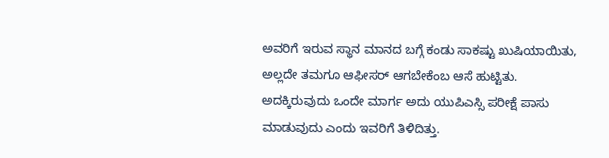ಅವರಿಗೆ ಇರುವ ಸ್ಥಾನ ಮಾನದ ಬಗ್ಗೆ ಕಂಡು ಸಾಕಷ್ಟು ಖುಷಿಯಾಯಿತು, ಅಲ್ಲದೇ ತಮಗೂ ಆಫೀಸರ್ ಆಗಬೇಕೆಂಬ ಆಸೆ ಹುಟ್ಟಿತು. ಅದಕ್ಕಿರುವುದು ಒಂದೇ ಮಾರ್ಗ ಅದು ಯುಪಿಎಸ್ಸಿ ಪರೀಕ್ಷೆ ಪಾಸು ಮಾಡುವುದು ಎಂದು ಇವರಿಗೆ ತಿಳಿದಿತ್ತು.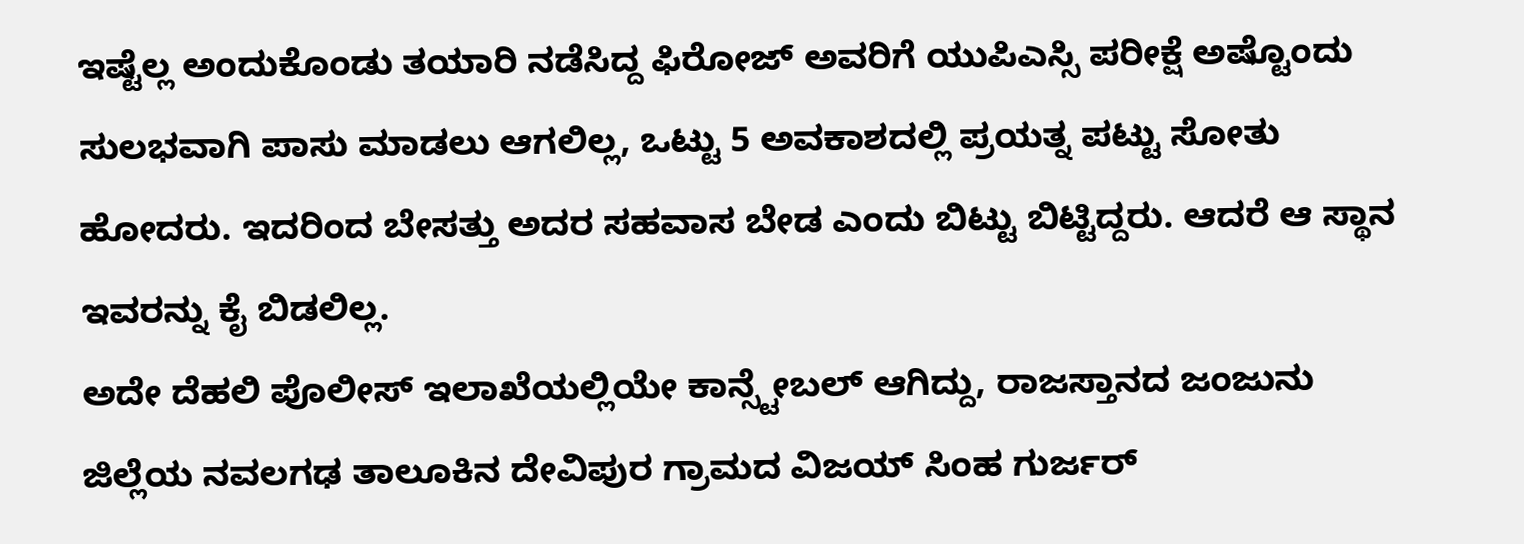ಇಷ್ಟೆಲ್ಲ ಅಂದುಕೊಂಡು ತಯಾರಿ ನಡೆಸಿದ್ದ ಫಿರೋಜ್ ಅವರಿಗೆ ಯುಪಿಎಸ್ಸಿ ಪರೀಕ್ಷೆ ಅಷ್ಟೊಂದು ಸುಲಭವಾಗಿ ಪಾಸು ಮಾಡಲು ಆಗಲಿಲ್ಲ, ಒಟ್ಟು 5 ಅವಕಾಶದಲ್ಲಿ ಪ್ರಯತ್ನ ಪಟ್ಟು ಸೋತು ಹೋದರು. ಇದರಿಂದ ಬೇಸತ್ತು ಅದರ ಸಹವಾಸ ಬೇಡ ಎಂದು ಬಿಟ್ಟು ಬಿಟ್ಟಿದ್ದರು. ಆದರೆ ಆ ಸ್ಥಾನ ಇವರನ್ನು ಕೈ ಬಿಡಲಿಲ್ಲ.
ಅದೇ ದೆಹಲಿ ಪೊಲೀಸ್ ಇಲಾಖೆಯಲ್ಲಿಯೇ ಕಾನ್ಸ್ಟೇಬಲ್ ಆಗಿದ್ದು, ರಾಜಸ್ತಾನದ ಜಂಜುನು ಜಿಲ್ಲೆಯ ನವಲಗಢ ತಾಲೂಕಿನ ದೇವಿಪುರ ಗ್ರಾಮದ ವಿಜಯ್ ಸಿಂಹ ಗುರ್ಜರ್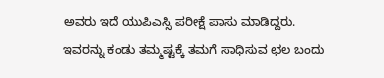ಅವರು ಇದೆ ಯುಪಿಎಸ್ಸಿ ಪರೀಕ್ಷೆ ಪಾಸು ಮಾಡಿದ್ದರು. ಇವರನ್ನು ಕಂಡು ತಮ್ಮಷ್ಟಕ್ಕೆ ತಮಗೆ ಸಾಧಿಸುವ ಛಲ ಬಂದು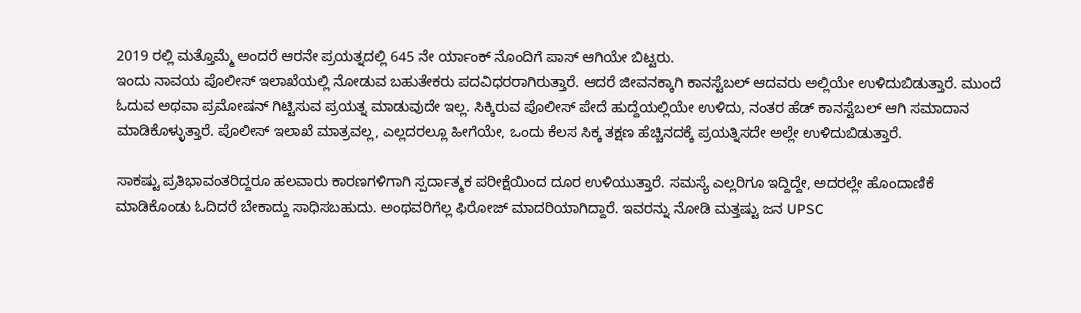2019 ರಲ್ಲಿ ಮತ್ತೊಮ್ಮೆ ಅಂದರೆ ಆರನೇ ಪ್ರಯತ್ನದಲ್ಲಿ 645 ನೇ ರ್ಯಾಂಕ್ ನೊಂದಿಗೆ ಪಾಸ್ ಆಗಿಯೇ ಬಿಟ್ಟರು.
ಇಂದು ನಾವಯ ಪೊಲೀಸ್ ಇಲಾಖೆಯಲ್ಲಿ ನೋಡುವ ಬಹುತೇಕರು ಪದವಿಧರರಾಗಿರುತ್ತಾರೆ. ಆದರೆ ಜೀವನಕ್ಕಾಗಿ ಕಾನಸ್ಟೆಬಲ್ ಆದವರು ಅಲ್ಲಿಯೇ ಉಳಿದುಬಿಡುತ್ತಾರೆ. ಮುಂದೆ ಓದುವ ಅಥವಾ ಪ್ರಮೋಷನ್ ಗಿಟ್ಟಿಸುವ ಪ್ರಯತ್ನ ಮಾಡುವುದೇ ಇಲ್ಲ. ಸಿಕ್ಕಿರುವ ಪೊಲೀಸ್ ಪೇದೆ ಹುದ್ದೆಯಲ್ಲಿಯೇ ಉಳಿದು, ನಂತರ ಹೆಡ್ ಕಾನಸ್ಟೆಬಲ್ ಆಗಿ ಸಮಾದಾನ ಮಾಡಿಕೊಳ್ಳುತ್ತಾರೆ. ಪೊಲೀಸ್ ಇಲಾಖೆ ಮಾತ್ರವಲ್ಲ, ಎಲ್ಲದರಲ್ಲೂ ಹೀಗೆಯೇ, ಒಂದು ಕೆಲಸ ಸಿಕ್ಕ ತಕ್ಷಣ ಹೆಚ್ಚಿನದಕ್ಕೆ ಪ್ರಯತ್ನಿಸದೇ ಅಲ್ಲೇ ಉಳಿದುಬಿಡುತ್ತಾರೆ.

ಸಾಕಷ್ಟು ಪ್ರತಿಭಾವಂತರಿದ್ದರೂ ಹಲವಾರು ಕಾರಣಗಳಿಗಾಗಿ ಸ್ಪರ್ದಾತ್ಮಕ ಪರೀಕ್ಷೆಯಿಂದ ದೂರ ಉಳಿಯುತ್ತಾರೆ. ಸಮಸ್ಯೆ ಎಲ್ಲರಿಗೂ ಇದ್ದಿದ್ದೇ, ಅದರಲ್ಲೇ ಹೊಂದಾಣಿಕೆ ಮಾಡಿಕೊಂಡು ಓದಿದರೆ ಬೇಕಾದ್ದು ಸಾಧಿಸಬಹುದು. ಅಂಥವರಿಗೆಲ್ಲ ಫಿರೋಜ್ ಮಾದರಿಯಾಗಿದ್ದಾರೆ. ಇವರನ್ನು ನೋಡಿ ಮತ್ತಷ್ಟು ಜನ UPSC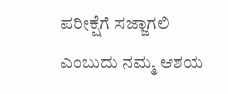ಪರೀಕ್ಷೆಗೆ ಸಜ್ಜಾಗಲಿ ಎಂಬುದು ನಮ್ಮ ಆಶಯ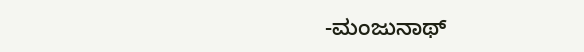-ಮಂಜುನಾಥ್